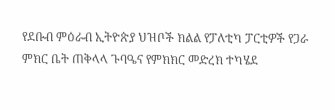የደቡብ ምዕራብ ኢትዮጵያ ህዝቦች ክልል የፓለቲካ ፓርቲዎች የጋራ ምክር ቤት ጠቅላላ ጉባዔና የምክክር መድረክ ተካሄደ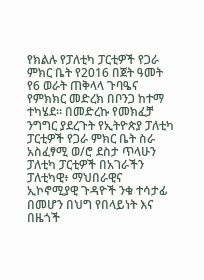የክልሉ የፓለቲካ ፓርቲዎች የጋራ ምክር ቤት የ2016 በጀት ዓመት የ6 ወራት ጠቅላላ ጉባዔና የምክክር መድረክ በቦንጋ ከተማ ተካሄደ። በመድረኩ የመክፈቻ ንግግር ያደረጉት የኢትዮጵያ ፓለቲካ ፓርቲዎች የጋራ ምክር ቤት ስራ አስፈፃሚ ወ/ሮ ደስታ ጥላሁን ፓለቲካ ፓርቲዎች በአገራችን ፓለቲካዊ፥ ማህበራዊና ኢኮኖሚያዊ ጉዳዮች ንቁ ተሳታፊ በመሆን በህግ የበላይነት እና በዜጎች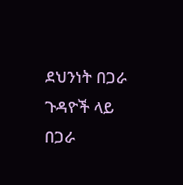ደህንነት በጋራ ጉዳዮች ላይ በጋራ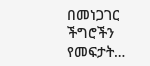በመነጋገር ችግሮችን የመፍታት…